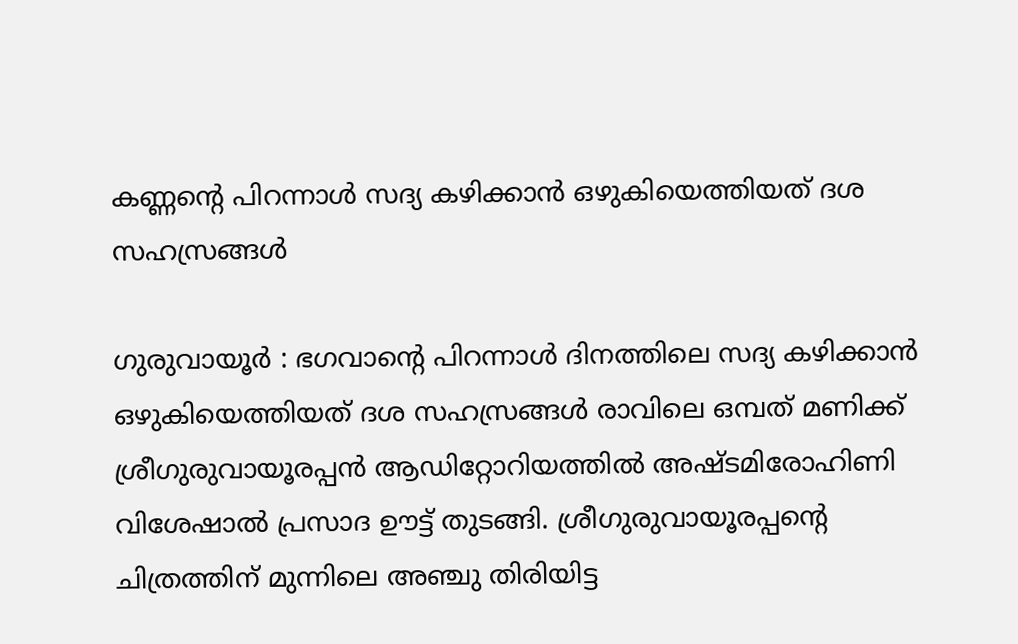കണ്ണൻ്റെ പിറന്നാൾ സദ്യ കഴിക്കാൻ ഒഴുകിയെത്തിയത് ദശ സഹസ്രങ്ങൾ

ഗുരുവായൂർ : ഭഗവാന്റെ പിറന്നാൾ ദിനത്തിലെ സദ്യ കഴിക്കാൻ ഒഴുകിയെത്തിയത് ദശ സഹസ്രങ്ങൾ രാവിലെ ഒമ്പത് മണിക്ക് ശ്രീഗുരുവായൂരപ്പൻ ആഡിറ്റോറിയത്തിൽ അഷ്ടമിരോഹിണി വിശേഷാൽ പ്രസാദ ഊട്ട് തുടങ്ങി. ശ്രീഗുരുവായൂരപ്പൻ്റെ ചിത്രത്തിന് മുന്നിലെ അഞ്ചു തിരിയിട്ട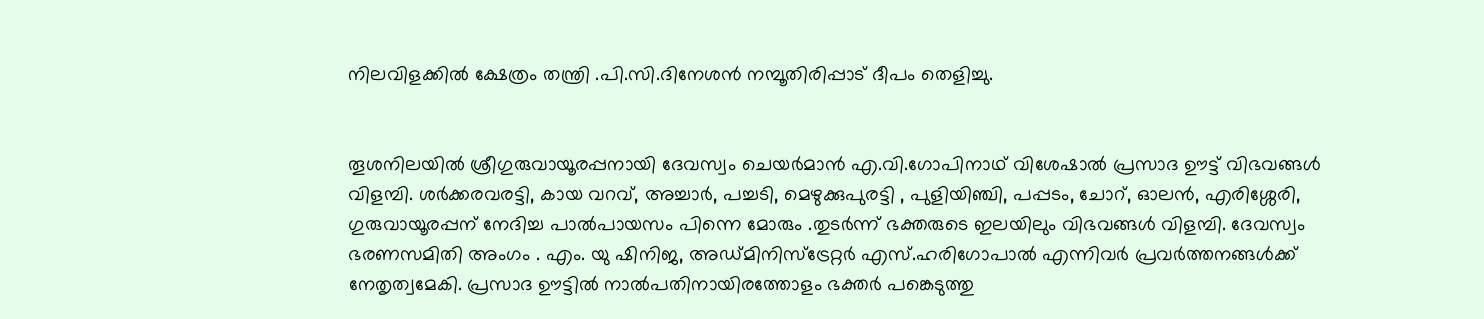നിലവിളക്കിൽ ക്ഷേത്രം തന്ത്രി .പി.സി.ദിനേശൻ നമ്പൂതിരിപ്പാട് ദീപം തെളിച്ചു.


തൂശനിലയിൽ ശ്രീഗുരുവായൂരപ്പനായി ദേവസ്വം ചെയർമാൻ എ.വി.ഗോപിനാഥ് വിശേഷാൽ പ്രസാദ ഊട്ട് വിഭവങ്ങൾ വിളമ്പി. ശർക്കരവരട്ടി, കായ വറവ്, അച്ചാർ, പച്ചടി, മെഴുക്കുപുരട്ടി , പുളിയിഞ്ചി, പപ്പടം, ചോറ്, ഓലൻ, എരിശ്ശേരി, ഗുരുവായൂരപ്പന് നേദിച്ച പാൽപായസം പിന്നെ മോരും .തുടർന്ന് ഭക്തരുടെ ഇലയിലും വിഭവങ്ങൾ വിളമ്പി. ദേവസ്വം ഭരണസമിതി അംഗം . എം. യു ഷിനിജ, അഡ്മിനിസ്ട്രേറ്റർ എസ്.ഹരിഗോപാൽ എന്നിവർ പ്രവർത്തനങ്ങൾക്ക് നേതൃത്വമേകി. പ്രസാദ ഊട്ടിൽ നാൽപതിനായിരത്തോളം ഭക്തർ പങ്കെടുത്തു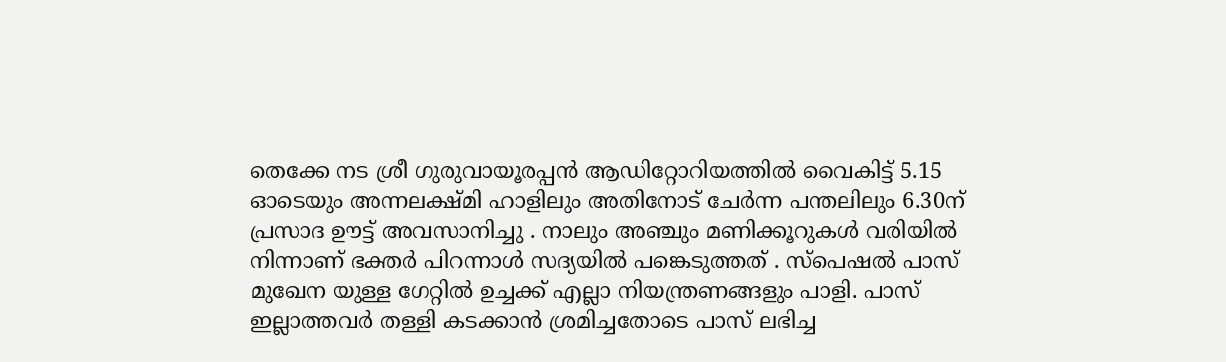തെക്കേ നട ശ്രീ ഗുരുവായൂരപ്പൻ ആഡിറ്റോറിയത്തിൽ വൈകിട്ട് 5.15 ഓടെയും അന്നലക്ഷ്മി ഹാളിലും അതിനോട് ചേർന്ന പന്തലിലും 6.30ന് പ്രസാദ ഊട്ട് അവസാനിച്ചു . നാലും അഞ്ചും മണിക്കൂറുകൾ വരിയിൽ നിന്നാണ് ഭക്തർ പിറന്നാൾ സദ്യയിൽ പങ്കെടുത്തത് . സ്പെഷൽ പാസ് മുഖേന യുള്ള ഗേറ്റിൽ ഉച്ചക്ക് എല്ലാ നിയന്ത്രണങ്ങളും പാളി. പാസ് ഇല്ലാത്തവർ തള്ളി കടക്കാൻ ശ്രമിച്ചതോടെ പാസ് ലഭിച്ച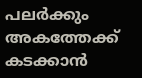പലർക്കും അകത്തേക്ക് കടക്കാൻ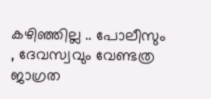കഴിഞ്ഞില്ല .. പോലീസും , ദേവസ്വവും വേണ്ടത്ര ജാഗ്രത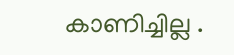കാണിച്ചില്ല .